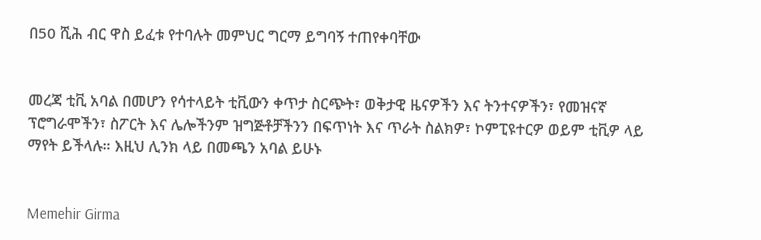በ50 ሺሕ ብር ዋስ ይፈቱ የተባሉት መምህር ግርማ ይግባኝ ተጠየቀባቸው


መረጃ ቲቪ አባል በመሆን የሳተላይት ቲቪውን ቀጥታ ስርጭት፣ ወቅታዊ ዜናዎችን እና ትንተናዎችን፣ የመዝናኛ ፕሮግራሞችን፣ ስፖርት እና ሌሎችንም ዝግጅቶቻችንን በፍጥነት እና ጥራት ስልክዎ፣ ኮምፒዩተርዎ ወይም ቲቪዎ ላይ ማየት ይችላሉ። እዚህ ሊንክ ላይ በመጫን አባል ይሁኑ


Memehir Girma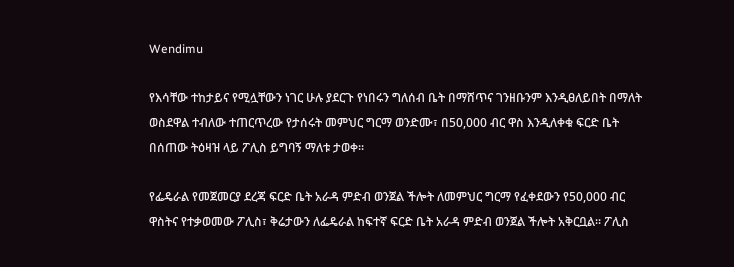Wendimu

የእሳቸው ተከታይና የሚሏቸውን ነገር ሁሉ ያደርጉ የነበሩን ግለሰብ ቤት በማሸጥና ገንዘቡንም እንዲፀለይበት በማለት ወስደዋል ተብለው ተጠርጥረው የታሰሩት መምህር ግርማ ወንድሙ፣ በ50,000 ብር ዋስ እንዲለቀቁ ፍርድ ቤት በሰጠው ትዕዛዝ ላይ ፖሊስ ይግባኝ ማለቱ ታወቀ፡፡

የፌዴራል የመጀመርያ ደረጃ ፍርድ ቤት አራዳ ምድብ ወንጀል ችሎት ለመምህር ግርማ የፈቀደውን የ50,000 ብር ዋስትና የተቃወመው ፖሊስ፣ ቅሬታውን ለፌዴራል ከፍተኛ ፍርድ ቤት አራዳ ምድብ ወንጀል ችሎት አቅርቧል፡፡ ፖሊስ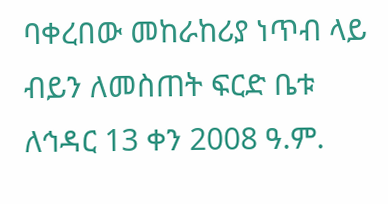ባቀረበው መከራከሪያ ነጥብ ላይ ብይን ለመስጠት ፍርድ ቤቱ ለኅዳር 13 ቀን 2008 ዓ.ም.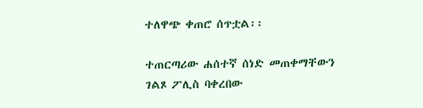ተለዋጭ ቀጠሮ ሰጥቷል፡፡

ተጠርጣሪው ሐሰተኛ ሰነድ መጠቀማቸውን ገልጾ ፖሊስ ባቀረበው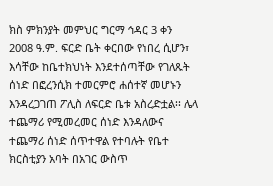ክስ ምክንያት መምህር ግርማ ኅዳር 3 ቀን 2008 ዓ.ም. ፍርድ ቤት ቀርበው የነበረ ሲሆን፣ እሳቸው ከቤተክህነት እንደተሰጣቸው የገለጹት ሰነድ በፎረንሲክ ተመርምሮ ሐሰተኛ መሆኑን እንዳረጋገጠ ፖሊስ ለፍርድ ቤቱ አስረድቷል፡፡ ሌላ ተጨማሪ የሚመረመር ሰነድ እንዳለውና ተጨማሪ ሰነድ ሰጥተዋል የተባሉት የቤተ ክርስቲያን አባት በአገር ውስጥ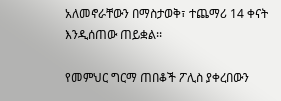አለመኖራቸውን በማስታወቅ፣ ተጨማሪ 14 ቀናት እንዲሰጠው ጠይቋል፡፡

የመምህር ግርማ ጠበቆች ፖሊስ ያቀረበውን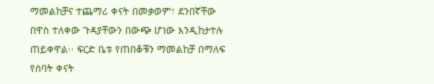ማመልከቻና ተጨማሪ ቀናት በመቃወም፣ ደንበኛቸው በዋስ ተለቀው ጉዳያቸውን በውጭ ሆነው እንዲከታተሉ ጠይቀዋል፡፡ ፍርድ ቤቱ የጠበቆቹን ማመልከቻ በማለፍ የሰባት ቀናት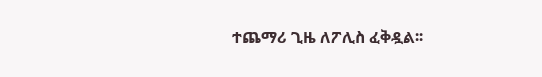ተጨማሪ ጊዜ ለፖሊስ ፈቅዷል፡፡